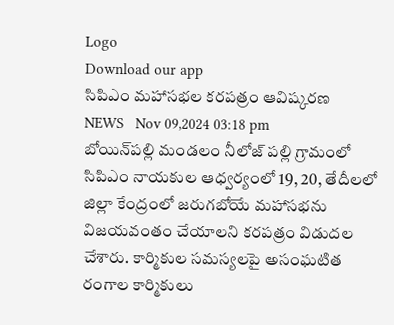Logo
Download our app
సిపిఎం మహాసభల కరపత్రం ఆవిష్కరణ
NEWS   Nov 09,2024 03:18 pm
బోయిన్‌ప‌ల్లి మండలం నీలోజ్ పల్లి గ్రామంలో సిపిఎం నాయకుల ఆధ్వర్యంలో 19, 20, తేదీలలో జిల్లా కేంద్రంలో జరుగబోయే మహాసభను విజయవంతం చేయాలని కరపత్రం విడుదల చేశారు. కార్మికుల సమస్యలపై అసంఘటిత రంగాల కార్మికులు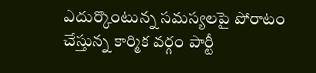ఎదుర్కొంటున్న సమస్యలపై పోరాటం చేస్తున్న కార్మిక వర్గం పార్టీ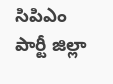సిపిఎం పార్టీ జిల్లా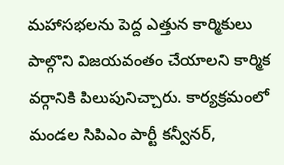మహాసభలను పెద్ద ఎత్తున కార్మికులు పాల్గొని విజయవంతం చేయాలని కార్మిక వర్గానికి పిలుపునిచ్చారు. కార్యక్రమంలో మండల సిపిఎం పార్టీ కన్వీనర్,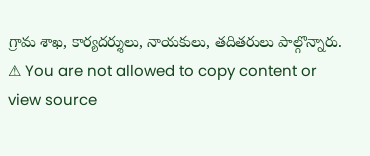గ్రామ శాఖ, కార్యదర్శులు, నాయకులు, తదితరులు పాల్గొన్నారు.
⚠ You are not allowed to copy content or view source